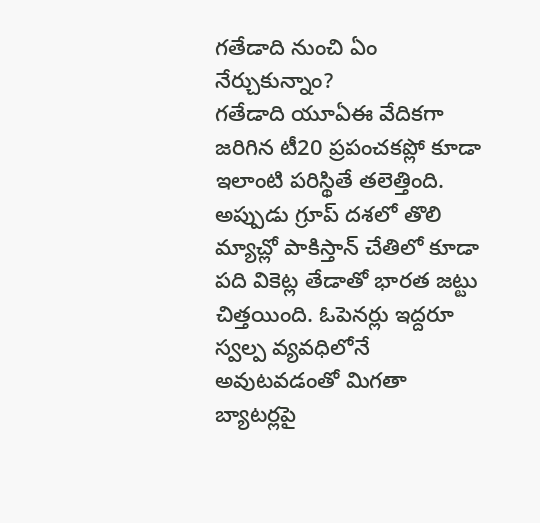గతేడాది నుంచి ఏం నేర్చుకున్నాం?
గతేడాది యూఏఈ వేదికగా జరిగిన టీ20 ప్రపంచకప్లో కూడా ఇలాంటి పరిస్థితే తలెత్తింది. అప్పుడు గ్రూప్ దశలో తొలి మ్యాచ్లో పాకిస్తాన్ చేతిలో కూడా పది వికెట్ల తేడాతో భారత జట్టు చిత్తయింది. ఓపెనర్లు ఇద్దరూ స్వల్ప వ్యవధిలోనే అవుటవడంతో మిగతా బ్యాటర్లపై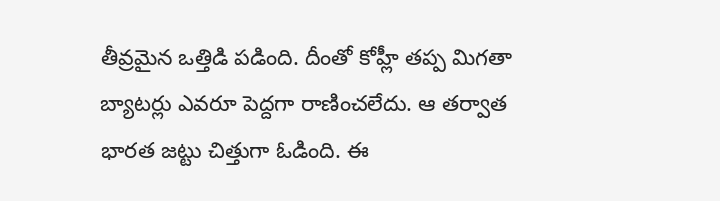తీవ్రమైన ఒత్తిడి పడింది. దీంతో కోహ్లీ తప్ప మిగతా బ్యాటర్లు ఎవరూ పెద్దగా రాణించలేదు. ఆ తర్వాత భారత జట్టు చిత్తుగా ఓడింది. ఈ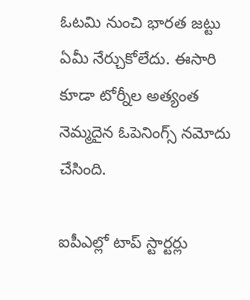ఓటమి నుంచి భారత జట్టు ఏమీ నేర్చుకోలేదు. ఈసారి కూడా టోర్నీల అత్యంత నెమ్మదైన ఓపెనింగ్స్ నమోదు చేసింది.

ఐపీఎల్లో టాప్ స్టార్టర్లు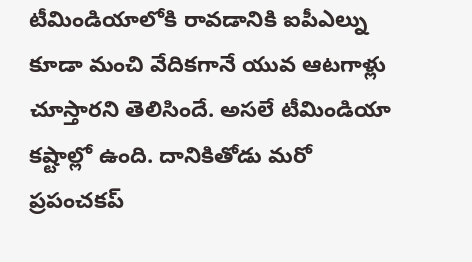టీమిండియాలోకి రావడానికి ఐపీఎల్ను కూడా మంచి వేదికగానే యువ ఆటగాళ్లు చూస్తారని తెలిసిందే. అసలే టీమిండియా కష్టాల్లో ఉంది. దానికితోడు మరో ప్రపంచకప్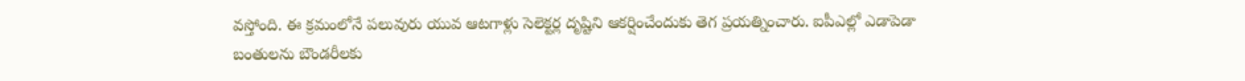వస్తోంది. ఈ క్రమంలోనే పలువురు యువ ఆటగాళ్లు సెలెక్టర్ల దృష్టిని ఆకర్షించేందుకు తెగ ప్రయత్నించారు. ఐపీఎల్లో ఎడాపెడా బంతులను బౌండరీలకు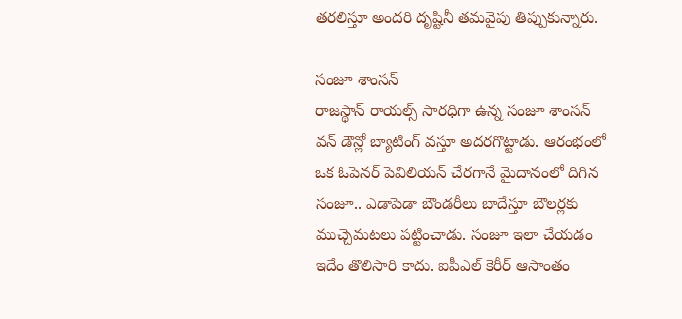తరలిస్తూ అందరి దృష్టినీ తమవైపు తిప్పుకున్నారు.

సంజూ శాంసన్
రాజస్థాన్ రాయల్స్ సారధిగా ఉన్న సంజూ శాంసన్ వన్ డౌన్లో బ్యాటింగ్ వస్తూ అదరగొట్టాడు. ఆరంభంలో ఒక ఓపెనర్ పెవిలియన్ చేరగానే మైదానంలో దిగిన సంజూ.. ఎడాపెడా బౌండరీలు బాదేస్తూ బౌలర్లకు ముచ్చెమటలు పట్టించాడు. సంజూ ఇలా చేయడం ఇదేం తొలిసారి కాదు. ఐపీఎల్ కెరీర్ ఆసాంతం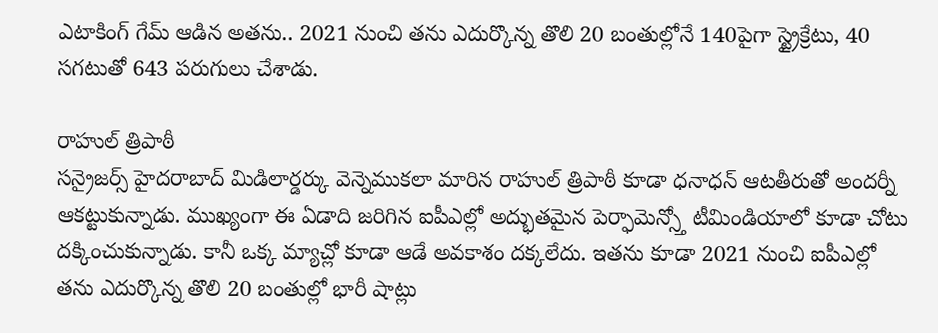ఎటాకింగ్ గేమ్ ఆడిన అతను.. 2021 నుంచి తను ఎదుర్కొన్న తొలి 20 బంతుల్లోనే 140పైగా స్ట్రైక్రేటు, 40 సగటుతో 643 పరుగులు చేశాడు.

రాహుల్ త్రిపాఠీ
సన్రైజర్స్ హైదరాబాద్ మిడిలార్డర్కు వెన్నెముకలా మారిన రాహుల్ త్రిపాఠీ కూడా ధనాధన్ ఆటతీరుతో అందర్నీ ఆకట్టుకున్నాడు. ముఖ్యంగా ఈ ఏడాది జరిగిన ఐపీఎల్లో అద్భుతమైన పెర్ఫామెన్స్తో టీమిండియాలో కూడా చోటు దక్కించుకున్నాడు. కానీ ఒక్క మ్యాచ్లో కూడా ఆడే అవకాశం దక్కలేదు. ఇతను కూడా 2021 నుంచి ఐపీఎల్లో తను ఎదుర్కొన్న తొలి 20 బంతుల్లో భారీ షాట్లు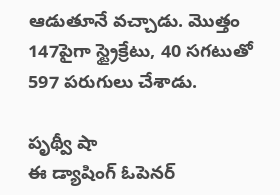ఆడుతూనే వచ్చాడు. మొత్తం 147పైగా స్ట్రైక్రేటు, 40 సగటుతో 597 పరుగులు చేశాడు.

పృథ్వీ షా
ఈ డ్యాషింగ్ ఓపెనర్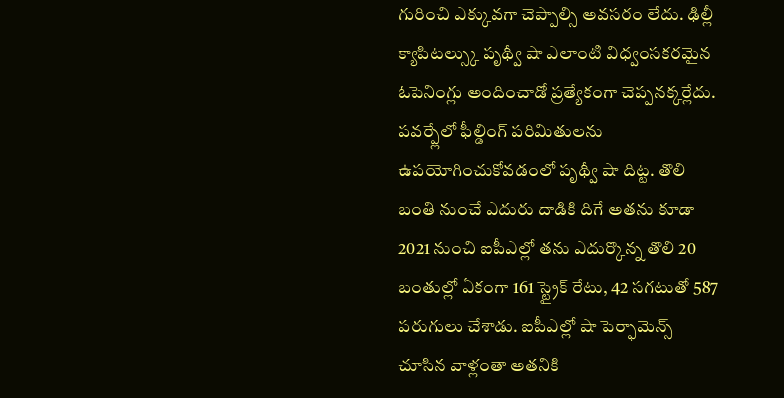గురించి ఎక్కువగా చెప్పాల్సి అవసరం లేదు. ఢిల్లీ క్యాపిటల్స్కు పృథ్వీ షా ఎలాంటి విధ్వంసకరమైన ఓపెనింగ్లు అందించాడో ప్రత్యేకంగా చెప్పనక్కర్లేదు. పవర్ప్లేలో ఫీల్డింగ్ పరిమితులను ఉపయోగించుకోవడంలో పృథ్వీ షా దిట్ట. తొలి బంతి నుంచే ఎదురు దాడికి దిగే అతను కూడా 2021 నుంచి ఐపీఎల్లో తను ఎదుర్కొన్న తొలి 20 బంతుల్లో ఏకంగా 161 స్ట్రైక్ రేటు, 42 సగటుతో 587 పరుగులు చేశాడు. ఐపీఎల్లో షా పెర్ఫామెన్స్ చూసిన వాళ్లంతా అతనికి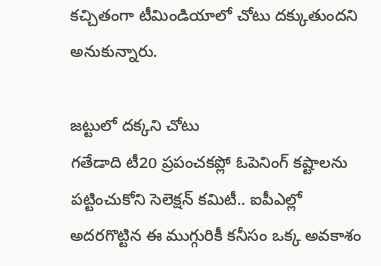కచ్చితంగా టీమిండియాలో చోటు దక్కుతుందని అనుకున్నారు.

జట్టులో దక్కని చోటు
గతేడాది టీ20 ప్రపంచకప్లో ఓపెనింగ్ కష్టాలను పట్టించుకోని సెలెక్షన్ కమిటీ.. ఐపీఎల్లో అదరగొట్టిన ఈ ముగ్గురికీ కనీసం ఒక్క అవకాశం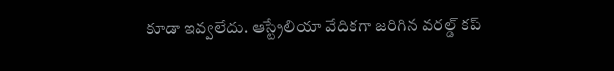కూడా ఇవ్వలేదు. ఆస్ట్రేలియా వేదికగా జరిగిన వరల్డ్ కప్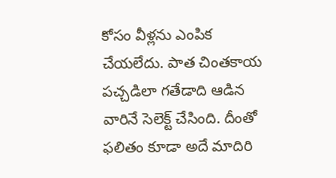కోసం వీళ్లను ఎంపిక చేయలేదు. పాత చింతకాయ పచ్చడిలా గతేడాది ఆడిన వారినే సెలెక్ట్ చేసింది. దీంతో ఫలితం కూడా అదే మాదిరి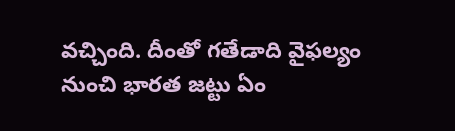వచ్చింది. దీంతో గతేడాది వైఫల్యం నుంచి భారత జట్టు ఏం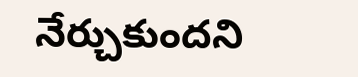నేర్చుకుందని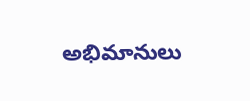అభిమానులు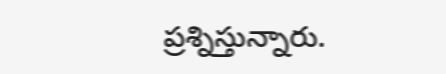ప్రశ్నిస్తున్నారు.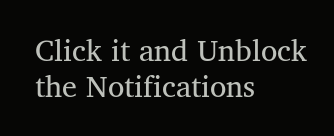Click it and Unblock the Notifications